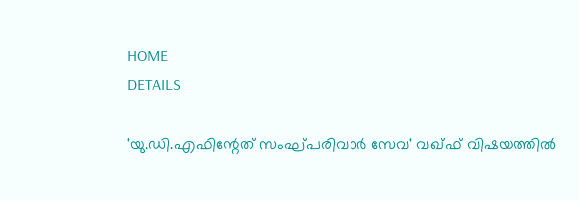HOME
DETAILS

'യു.ഡി.എഫിന്റേത് സംഘ്പരിവാര്‍ സേവ' വഖ്ഫ് വിഷയത്തിൽ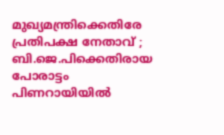മുഖ്യമന്ത്രിക്കെതിരേ പ്രതിപക്ഷ നേതാവ് ; ബി.ജെ.പിക്കെതിരായ പോരാട്ടം പിണറായിയിൽ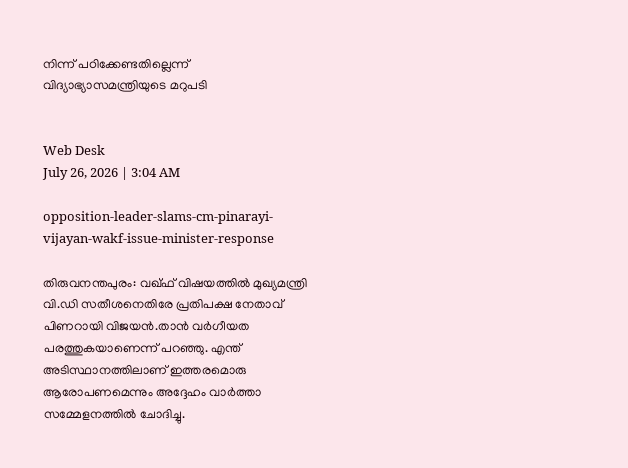നിന്ന് പഠിക്കേണ്ടതില്ലെന്ന് വിദ്യാഭ്യാസമന്ത്രിയുടെ മറുപടി


Web Desk
July 26, 2026 | 3:04 AM

opposition-leader-slams-cm-pinarayi-vijayan-wakf-issue-minister-response

തിരുവനന്തപുരം: വഖ്ഫ് വിഷയത്തിൽ മുഖ്യമന്ത്രി വി.ഡി സതീശനെതിരേ പ്രതിപക്ഷ നേതാവ് പിണറായി വിജയന്‍.താന്‍ വര്‍ഗീയത പരത്തുകയാണെന്ന് പറഞ്ഞു. എന്ത് അടിസ്ഥാനത്തിലാണ് ഇത്തരമൊരു ആരോപണമെന്നും അദ്ദേഹം വാര്‍ത്താ സമ്മേളനത്തില്‍ ചോദിച്ചു.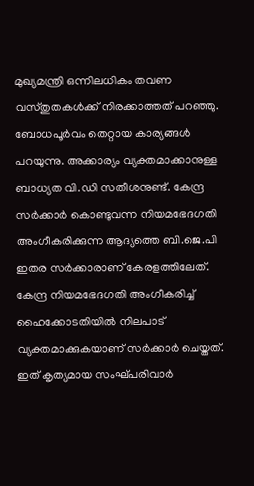മുഖ്യമന്ത്രി ഒന്നിലധികം തവണ വസ്തുതകള്‍ക്ക് നിരക്കാത്തത് പറഞ്ഞു. ബോധപൂര്‍വം തെറ്റായ കാര്യങ്ങള്‍ പറയുന്നു. അക്കാര്യം വ്യക്തമാക്കാനുള്ള ബാധ്യത വി.ഡി സതീശനുണ്ട്. കേന്ദ്ര സര്‍ക്കാര്‍ കൊണ്ടുവന്ന നിയമഭേദഗതി അംഗീകരിക്കുന്ന ആദ്യത്തെ ബി.ജെ.പി ഇതര സര്‍ക്കാരാണ് കേരളത്തിലേത്. കേന്ദ്ര നിയമഭേദഗതി അംഗീകരിച്ച് ഹൈക്കോടതിയില്‍ നിലപാട് വ്യക്തമാക്കുകയാണ് സര്‍ക്കാര്‍ ചെയ്തത്. ഇത് കൃത്യമായ സംഘ്പരിവാര്‍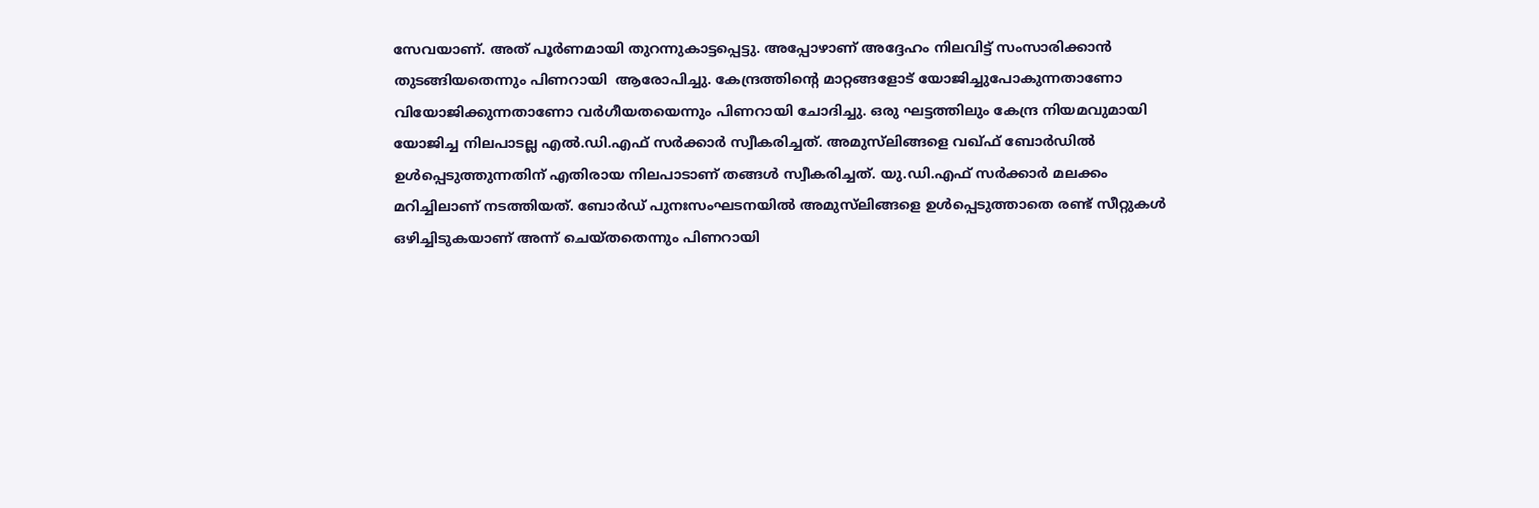സേവയാണ്. അത് പൂര്‍ണമായി തുറന്നുകാട്ടപ്പെട്ടു. അപ്പോഴാണ് അദ്ദേഹം നിലവിട്ട് സംസാരിക്കാന്‍ തുടങ്ങിയതെന്നും പിണറായി  ആരോപിച്ചു. കേന്ദ്രത്തിന്റെ മാറ്റങ്ങളോട് യോജിച്ചുപോകുന്നതാണോ വിയോജിക്കുന്നതാണോ വര്‍ഗീയതയെന്നും പിണറായി ചോദിച്ചു. ഒരു ഘട്ടത്തിലും കേന്ദ്ര നിയമവുമായി യോജിച്ച നിലപാടല്ല എല്‍.ഡി.എഫ് സര്‍ക്കാര്‍ സ്വീകരിച്ചത്. അമുസ്‌ലിങ്ങളെ വഖ്ഫ് ബോര്‍ഡില്‍ ഉള്‍പ്പെടുത്തുന്നതിന് എതിരായ നിലപാടാണ് തങ്ങൾ സ്വീകരിച്ചത്. യു.ഡി.എഫ് സര്‍ക്കാര്‍ മലക്കം മറിച്ചിലാണ് നടത്തിയത്. ബോര്‍ഡ് പുനഃസംഘടനയില്‍ അമുസ്‌ലിങ്ങളെ ഉള്‍പ്പെടുത്താതെ രണ്ട് സീറ്റുകള്‍ ഒഴിച്ചിടുകയാണ് അന്ന് ചെയ്തതെന്നും പിണറായി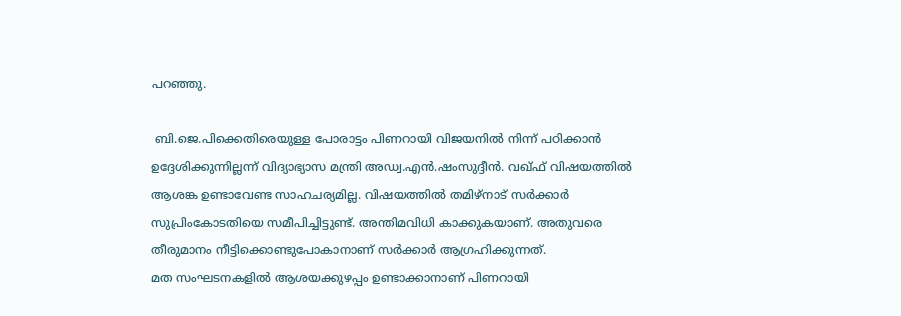പറഞ്ഞു.

 ബി.ജെ.പിക്കെതിരെയുള്ള പോരാട്ടം പിണറായി വിജയനിൽ നിന്ന് പഠിക്കാൻ ഉദ്ദേശിക്കുന്നില്ലന്ന് വിദ്യാഭ്യാസ മന്ത്രി അഡ്വ.എൻ.ഷംസുദ്ദീൻ. വഖ്ഫ് വിഷയത്തിൽ ആശങ്ക ഉണ്ടാവേണ്ട സാഹചര്യമില്ല. വിഷയത്തിൽ തമിഴ്‌നാട് സർക്കാർ സുപ്രിംകോടതിയെ സമീപിച്ചിട്ടുണ്ട്. അന്തിമവിധി കാക്കുകയാണ്. അതുവരെ തീരുമാനം നീട്ടിക്കൊണ്ടുപോകാനാണ് സർക്കാർ ആഗ്രഹിക്കുന്നത്.
മത സംഘടനകളിൽ ആശയക്കുഴപ്പം ഉണ്ടാക്കാനാണ് പിണറായി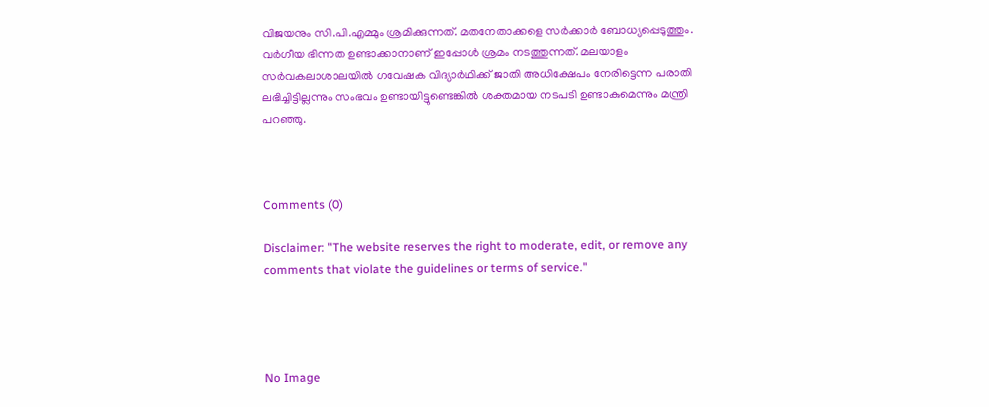വിജയനും സി.പി.എമ്മും ശ്രമിക്കുന്നത്. മതനേതാക്കളെ സർക്കാർ ബോധ്യപ്പെടുത്തും. വർഗീയ ഭിന്നത ഉണ്ടാക്കാനാണ് ഇപ്പോൾ ശ്രമം നടത്തുന്നത്. മലയാളം സർവകലാശാലയിൽ ഗവേഷക വിദ്യാർഥിക്ക് ജാതി അധിക്ഷേപം നേരിട്ടെന്ന പരാതി ലഭിച്ചിട്ടില്ലന്നും സംഭവം ഉണ്ടായിട്ടുണ്ടെങ്കിൽ ശക്തമായ നടപടി ഉണ്ടാകുമെന്നും മന്ത്രി പറഞ്ഞു.



Comments (0)

Disclaimer: "The website reserves the right to moderate, edit, or remove any comments that violate the guidelines or terms of service."




No Image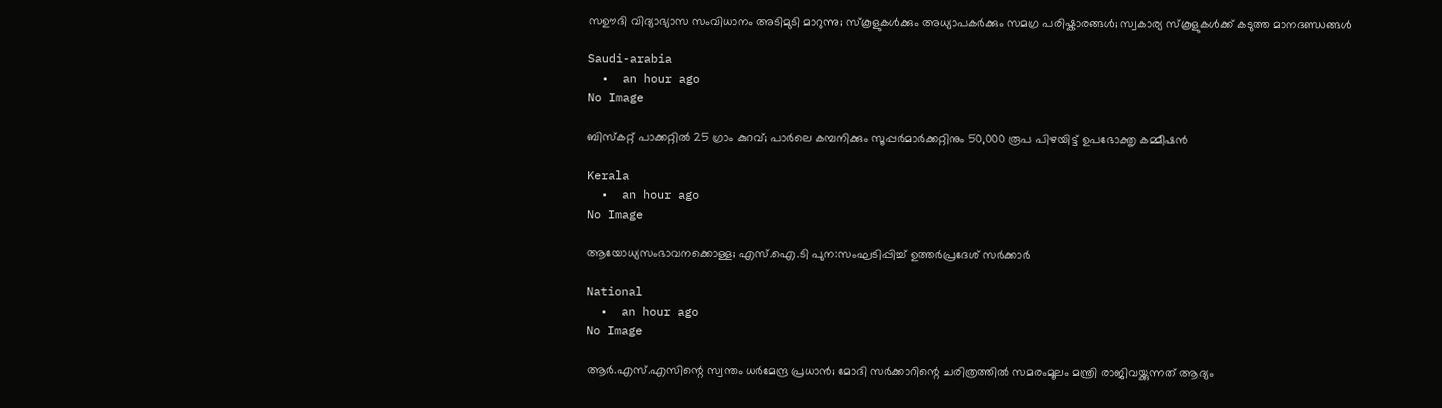സഊദി വിദ്യാഭ്യാസ സംവിധാനം അടിമുടി മാറുന്നു; സ്‌കൂളുകൾക്കും അധ്യാപകർക്കും സമഗ്ര പരിഷ്കാരങ്ങൾ; സ്വകാര്യ സ്‌കൂളുകൾക്ക് കടുത്ത മാനദണ്ഡങ്ങൾ

Saudi-arabia
  •  an hour ago
No Image

ബിസ്‌കറ്റ് പാക്കറ്റില്‍ 25 ഗ്രാം കുറവ്; പാര്‍ലെ കമ്പനിക്കും സൂപ്പര്‍മാര്‍ക്കറ്റിനും 50,000 രൂപ പിഴയിട്ട് ഉപഭോക്തൃ കമ്മീഷന്‍

Kerala
  •  an hour ago
No Image

ആയോധ്യസംഭാവനക്കൊള്ള; എസ്.ഐ.ടി പുന:സംഘടിപ്പിച്ച് ഉത്തര്‍പ്രദേശ് സര്‍ക്കാര്‍

National
  •  an hour ago
No Image

ആര്‍.എസ്.എസിന്റെ സ്വന്തം ധര്‍മേന്ദ്ര പ്രധാന്‍; മോദി സര്‍ക്കാറിന്റെ ചരിത്രത്തില്‍ സമരംമൂലം മന്ത്രി രാജിവയ്ക്കുന്നത് ആദ്യം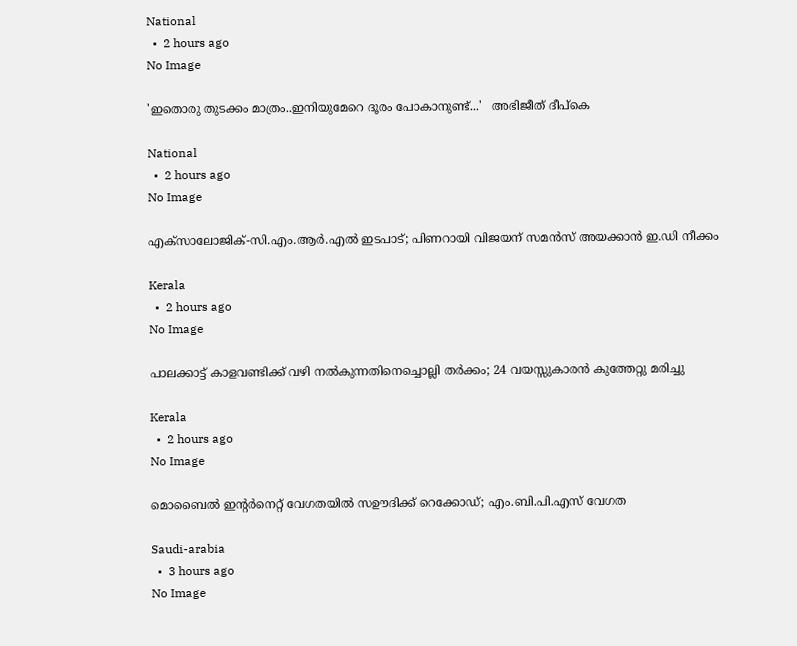National
  •  2 hours ago
No Image

'ഇതൊരു തുടക്കം മാത്രം..ഇനിയുമേറെ ദൂരം പോകാനുണ്ട്...'   അഭിജീത് ദീപ്‌കെ

National
  •  2 hours ago
No Image

എക്‌സാലോജിക്-സി.എം.ആര്‍.എല്‍ ഇടപാട്; പിണറായി വിജയന് സമന്‍സ് അയക്കാന്‍ ഇ.ഡി നീക്കം

Kerala
  •  2 hours ago
No Image

പാലക്കാട്ട് കാളവണ്ടിക്ക് വഴി നല്‍കുന്നതിനെച്ചൊല്ലി തര്‍ക്കം; 24 വയസ്സുകാരന്‍ കുത്തേറ്റു മരിച്ചു

Kerala
  •  2 hours ago
No Image

മൊബൈല്‍ ഇന്റര്‍നെറ്റ് വേഗതയില്‍ സഊദിക്ക് റെക്കോഡ്; എം.ബി.പി.എസ് വേഗത

Saudi-arabia
  •  3 hours ago
No Image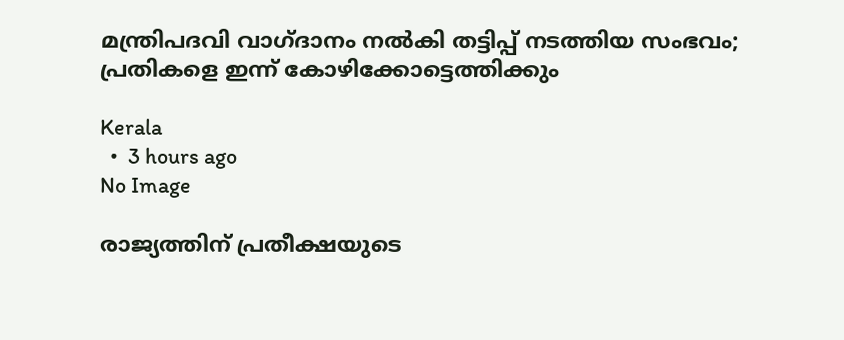മന്ത്രിപദവി വാഗ്ദാനം നല്‍കി തട്ടിപ്പ് നടത്തിയ സംഭവം; പ്രതികളെ ഇന്ന് കോഴിക്കോട്ടെത്തിക്കും

Kerala
  •  3 hours ago
No Image

രാജ്യത്തിന് പ്രതീക്ഷയുടെ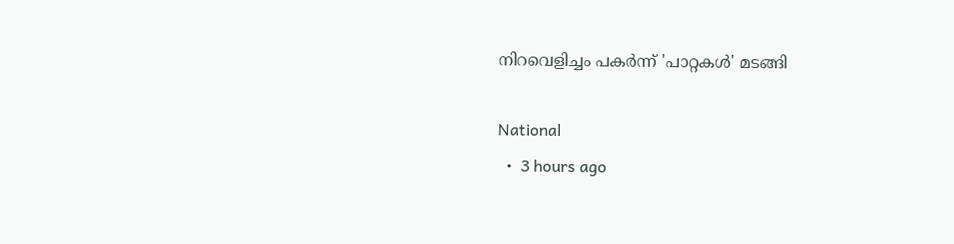നിറവെളിച്ചം പകര്‍ന്ന് 'പാറ്റകള്‍' മടങ്ങി

National
  •  3 hours ago